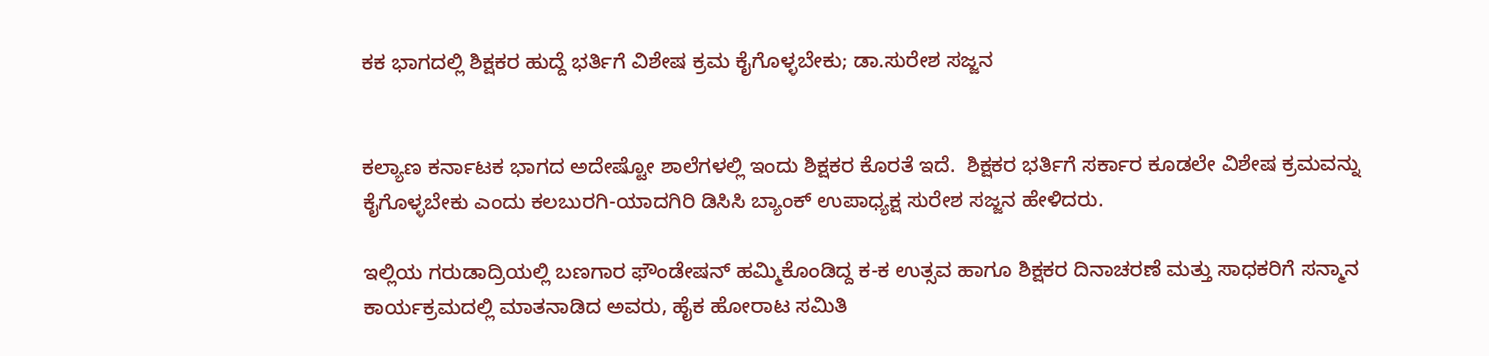ಕಕ ಭಾಗದಲ್ಲಿ ಶಿಕ್ಷಕರ ಹುದ್ದೆ ಭರ್ತಿಗೆ ವಿಶೇಷ ಕ್ರಮ ಕೈಗೊಳ್ಳಬೇಕು; ಡಾ.ಸುರೇಶ ಸಜ್ಜನ


ಕಲ್ಯಾಣ ಕರ್ನಾಟಕ ಭಾಗದ ಅದೇಷ್ಟೋ ಶಾಲೆಗಳಲ್ಲಿ ಇಂದು ಶಿಕ್ಷಕರ ಕೊರತೆ ಇದೆ.  ಶಿಕ್ಷಕರ ಭರ್ತಿಗೆ ಸರ್ಕಾರ ಕೂಡಲೇ ವಿಶೇಷ ಕ್ರಮವನ್ನು ಕೈಗೊಳ್ಳಬೇಕು ಎಂದು ಕಲಬುರಗಿ-ಯಾದಗಿರಿ ಡಿಸಿಸಿ ಬ್ಯಾಂಕ್ ಉಪಾಧ್ಯಕ್ಷ ಸುರೇಶ ಸಜ್ಜನ ಹೇಳಿದರು.

ಇಲ್ಲಿಯ ಗರುಡಾದ್ರಿಯಲ್ಲಿ ಬಣಗಾರ ಫೌಂಡೇಷನ್ ಹಮ್ಮಿಕೊಂಡಿದ್ದ ಕ-ಕ ಉತ್ಸವ ಹಾಗೂ ಶಿಕ್ಷಕರ ದಿನಾಚರಣೆ ಮತ್ತು ಸಾಧಕರಿಗೆ ಸನ್ಮಾನ ಕಾರ್ಯಕ್ರಮದಲ್ಲಿ ಮಾತನಾಡಿದ ಅವರು, ಹೈಕ ಹೋರಾಟ ಸಮಿತಿ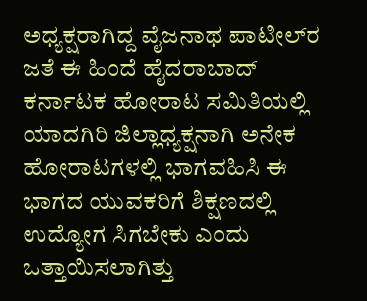ಅಧ್ಯಕ್ಷರಾಗಿದ್ದ ವೈಜನಾಥ ಪಾಟೀಲ್‌ರ ಜತೆ ಈ ಹಿಂದೆ ಹೈದರಾಬಾದ್ ಕರ್ನಾಟಕ ಹೋರಾಟ ಸಮಿತಿಯಲ್ಲಿ ಯಾದಗಿರಿ ಜಿಲ್ಲಾಧ್ಯಕ್ಷನಾಗಿ ಅನೇಕ ಹೋರಾಟಗಳಲ್ಲಿ ಭಾಗವಹಿಸಿ ಈ ಭಾಗದ ಯುವಕರಿಗೆ ಶಿಕ್ಷಣದಲ್ಲಿ ಉದ್ಯೋಗ ಸಿಗಬೇಕು ಎಂದು ಒತ್ತಾಯಿಸಲಾಗಿತ್ತು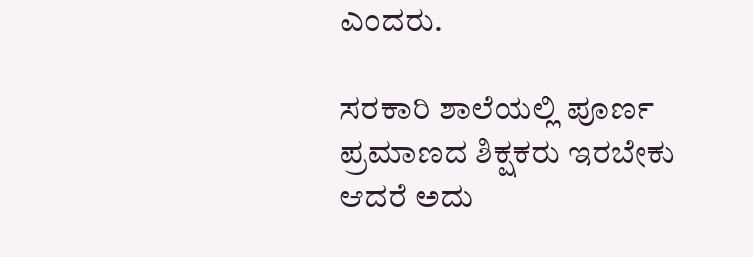ಎಂದರು.

ಸರಕಾರಿ ಶಾಲೆಯಲ್ಲಿ ಪೂರ್ಣ ಪ್ರಮಾಣದ ಶಿಕ್ಷಕರು ಇರಬೇಕು ಆದರೆ ಅದು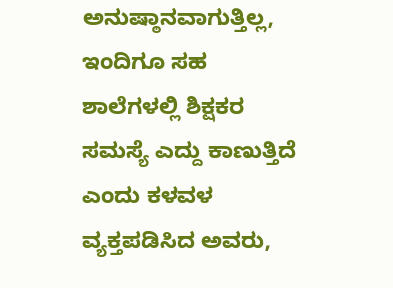ಅನುಷ್ಠಾನವಾಗುತ್ತಿಲ್ಲ, ಇಂದಿಗೂ ಸಹ ಶಾಲೆಗಳಲ್ಲಿ ಶಿಕ್ಷಕರ ಸಮಸ್ಯೆ ಎದ್ದು ಕಾಣುತ್ತಿದೆ ಎಂದು ಕಳವಳ ವ್ಯಕ್ತಪಡಿಸಿದ ಅವರು,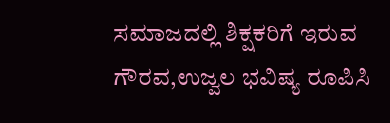ಸಮಾಜದಲ್ಲಿ ಶಿಕ್ಷಕರಿಗೆ ಇರುವ ಗೌರವ,ಉಜ್ವಲ ಭವಿಷ್ಯ ರೂಪಿಸಿ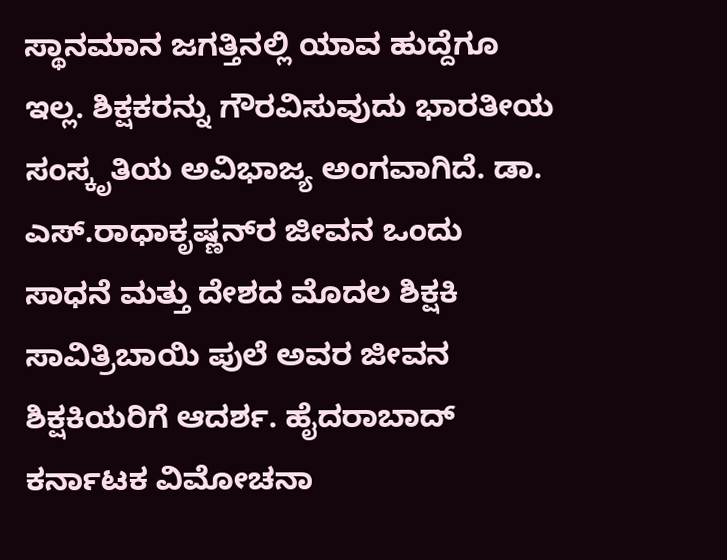ಸ್ಥಾನಮಾನ ಜಗತ್ತಿನಲ್ಲಿ ಯಾವ ಹುದ್ದೆಗೂ ಇಲ್ಲ. ಶಿಕ್ಷಕರನ್ನು ಗೌರವಿಸುವುದು ಭಾರತೀಯ ಸಂಸ್ಕೃತಿಯ ಅವಿಭಾಜ್ಯ ಅಂಗವಾಗಿದೆ. ಡಾ. ಎಸ್.ರಾಧಾಕೃಷ್ಣನ್‌ರ ಜೀವನ ಒಂದು ಸಾಧನೆ ಮತ್ತು ದೇಶದ ಮೊದಲ ಶಿಕ್ಷಕಿ ಸಾವಿತ್ರಿಬಾಯಿ ಪುಲೆ ಅವರ ಜೀವನ ಶಿಕ್ಷಕಿಯರಿಗೆ ಆದರ್ಶ. ಹೈದರಾಬಾದ್ ಕರ್ನಾಟಕ ವಿಮೋಚನಾ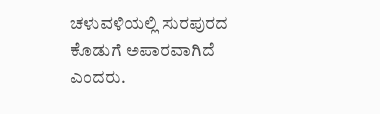ಚಳುವಳಿಯಲ್ಲಿ ಸುರಪುರದ ಕೊಡುಗೆ ಅಪಾರವಾಗಿದೆ ಎಂದರು.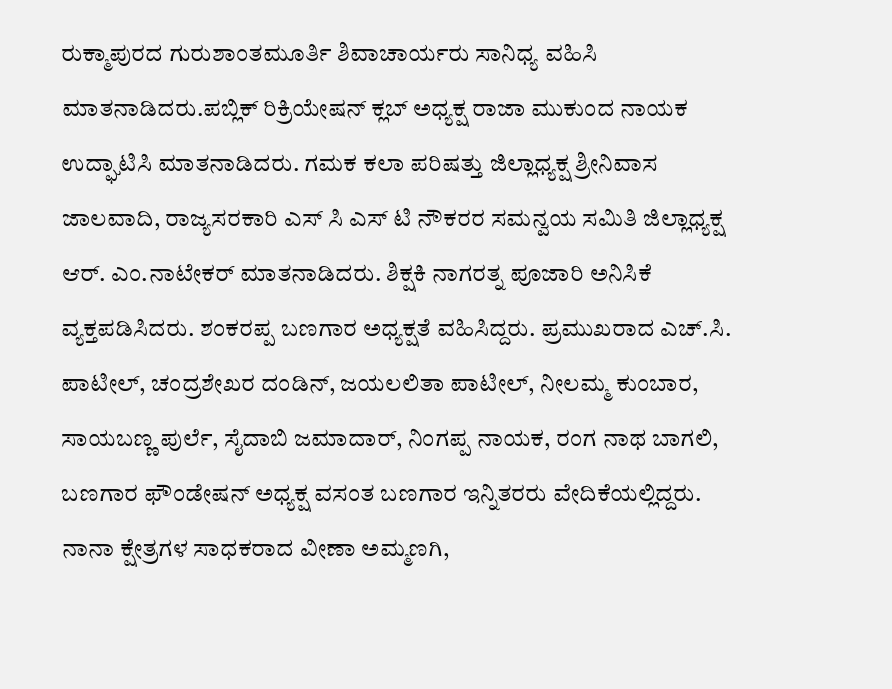ರುಕ್ಮಾಪುರದ ಗುರುಶಾಂತಮೂರ್ತಿ ಶಿವಾಚಾರ್ಯರು ಸಾನಿಧ್ಯ ವಹಿಸಿ ಮಾತನಾಡಿದರು.ಪಬ್ಲಿಕ್ ರಿಕ್ರಿಯೇಷನ್ ಕ್ಲಬ್ ಅಧ್ಯಕ್ಷ ರಾಜಾ ಮುಕುಂದ ನಾಯಕ ಉದ್ಘಾಟಿಸಿ ಮಾತನಾಡಿದರು. ಗಮಕ ಕಲಾ ಪರಿಷತ್ತು ಜಿಲ್ಲಾಧ್ಯಕ್ಷ ಶ್ರೀನಿವಾಸ ಜಾಲವಾದಿ, ರಾಜ್ಯಸರಕಾರಿ ಎಸ್ ಸಿ ಎಸ್ ಟಿ ನೌಕರರ ಸಮನ್ವಯ ಸಮಿತಿ ಜಿಲ್ಲಾಧ್ಯಕ್ಷ ಆರ್. ಎಂ.ನಾಟೇಕ‌ರ್ ಮಾತನಾಡಿದರು. ಶಿಕ್ಷಕಿ ನಾಗರತ್ನ ಪೂಜಾರಿ ಅನಿಸಿಕೆ ವ್ಯಕ್ತಪಡಿಸಿದರು. ಶಂಕರಪ್ಪ ಬಣಗಾರ ಅಧ್ಯಕ್ಷತೆ ವಹಿಸಿದ್ದರು. ಪ್ರಮುಖರಾದ ಎಚ್.ಸಿ. ಪಾಟೀಲ್, ಚಂದ್ರಶೇಖರ ದಂಡಿನ್, ಜಯಲಲಿತಾ ಪಾಟೀಲ್, ನೀಲಮ್ಮ ಕುಂಬಾರ, ಸಾಯಬಣ್ಣ ಪುರ್ಲೆ, ಸೈದಾಬಿ ಜಮಾದಾ‌ರ್, ನಿಂಗಪ್ಪ ನಾಯಕ, ರಂಗ ನಾಥ ಬಾಗಲಿ, ಬಣಗಾರ ಫೌಂಡೇಷನ್ ಅಧ್ಯಕ್ಷ ವಸಂತ ಬಣಗಾರ ಇನ್ನಿತರರು ವೇದಿಕೆಯಲ್ಲಿದ್ದರು. ನಾನಾ ಕ್ಷೇತ್ರಗಳ ಸಾಧಕರಾದ ವೀಣಾ ಅಮ್ಮಣಗಿ,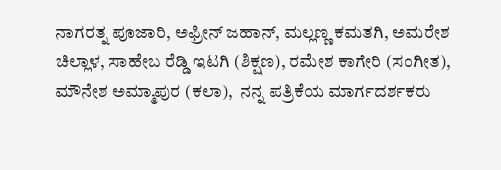ನಾಗರತ್ನ ಪೂಜಾರಿ, ಅಫ್ರೀನ್ ಜಹಾನ್, ಮಲ್ಲಣ್ಣ ಕಮತಗಿ, ಅಮರೇಶ ಚಿಲ್ಲಾಳ, ಸಾಹೇಬ ರೆಡ್ಡಿ ಇಟಗಿ (ಶಿಕ್ಷಣ), ರಮೇಶ ಕಾಗೇರಿ (ಸಂಗೀತ), ಮೌನೇಶ ಅಮ್ಮಾಪುರ (ಕಲಾ),  ನನ್ನ ಪತ್ರಿಕೆಯ ಮಾರ್ಗದರ್ಶಕರು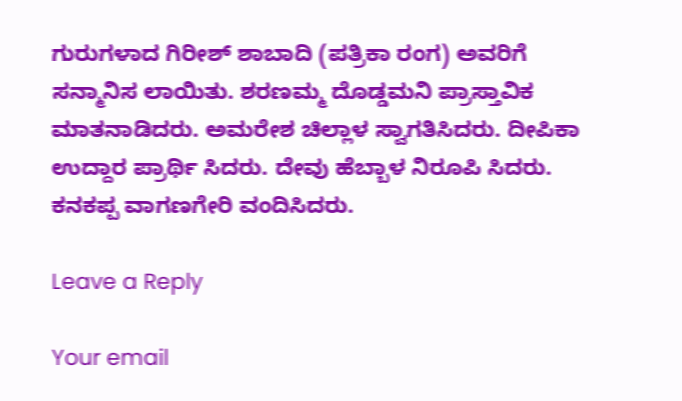ಗುರುಗಳಾದ ಗಿರೀಶ್ ಶಾಬಾದಿ (ಪತ್ರಿಕಾ ರಂಗ) ಅವರಿಗೆ ಸನ್ಮಾನಿಸ ಲಾಯಿತು. ಶರಣಮ್ಮ ದೊಡ್ಡಮನಿ ಪ್ರಾಸ್ತಾವಿಕ ಮಾತನಾಡಿದರು. ಅಮರೇಶ ಚಿಲ್ಲಾಳ ಸ್ವಾಗತಿಸಿದರು. ದೀಪಿಕಾ ಉದ್ದಾರ ಪ್ರಾರ್ಥಿ ಸಿದರು. ದೇವು ಹೆಬ್ಬಾಳ ನಿರೂಪಿ ಸಿದರು. ಕನಕಪ್ಪ ವಾಗಣಗೇರಿ ವಂದಿಸಿದರು.

Leave a Reply

Your email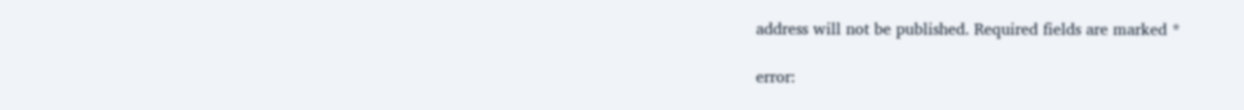address will not be published. Required fields are marked *

error: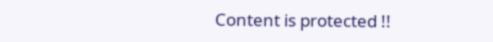Content is protected !!